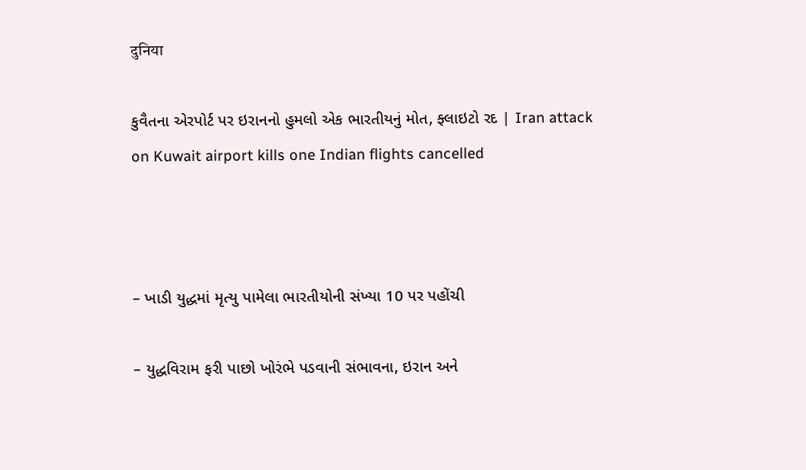दुनिया

કુવૈતના એરપોર્ટ પર ઇરાનનો હુમલો એક ભારતીયનું મોત, ફ્લાઇટો રદ | Iran attack on Kuwait airport kills one Indian flights cancelled



– ખાડી યુદ્ધમાં મૃત્યુ પામેલા ભારતીયોની સંખ્યા 10 પર પહોંચી

– યુદ્ધવિરામ ફરી પાછો ખોરંભે પડવાની સંભાવના, ઇરાન અને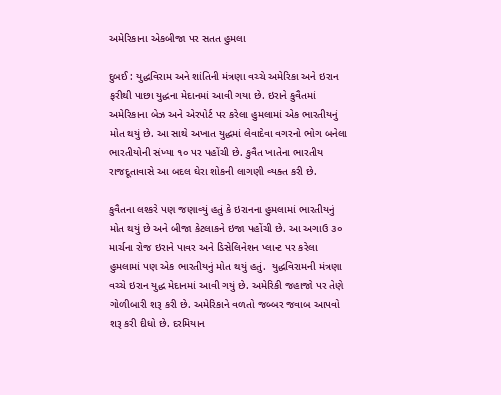અમેરિકાના એકબીજા પર સતત હુમલા

દુબઈ : યુદ્ધવિરામ અને શાંતિની મંત્રણા વચ્ચે અમેરિકા અને ઇરાન ફરીથી પાછા યુદ્ધના મેદાનમાં આવી ગયા છે. ઇરાને કુવૈતમાં અમેરિકાના બેઝ અને એરપોર્ટ પર કરેલા હુમલામાં એક ભારતીયનું મોત થયું છે. આ સાથે અખાત યુદ્ધમાં લેવાદેવા વગરનો ભોગ બનેલા  ભારતીયોની સંખ્યા ૧૦ પર પહોંચી છે. કુવૈત ખાતેના ભારતીય રાજદૂતાવાસે આ બદલ ઘેરા શોકની લાગણી વ્યક્ત કરી છે.

કુવૈતના લશ્કરે પણ જણાવ્યું હતું કે ઇરાનના હુમલામાં ભારતીયનું મોત થયું છે અને બીજા કેટલાકને ઇજા પહોંચી છે. આ અગાઉ ૩૦ માર્ચના રોજ ઇરાને પાવર અને ડિસેલિનેશન પ્લાન્ટ પર કરેલા હુમલામાં પણ એક ભારતીયનું મોત થયું હતું.  યુદ્ધવિરામની મંત્રણા વચ્ચે ઇરાન યુદ્ધ મેદાનમાં આવી ગયું છે. અમેરિકી જહાજો પર તેણે ગોળીબારી શરૂ કરી છે. અમેરિકાને વળતો જબ્બર જવાબ આપવો શરૂ કરી દીધો છે. દરમિયાન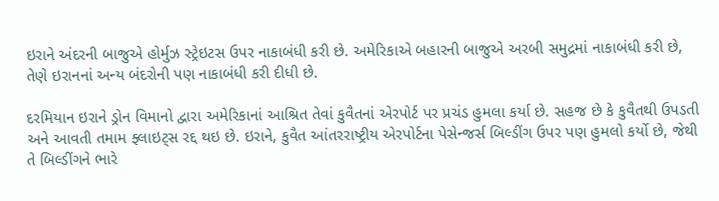ઇરાને અંદરની બાજુએ હોર્મુઝ સ્ટ્રેઇટસ ઉપર નાકાબંધી કરી છે. અમેરિકાએ બહારની બાજુએ અરબી સમુદ્રમાં નાકાબંધી કરી છે, તેણે ઇરાનનાં અન્ય બંદરોની પણ નાકાબંધી કરી દીધી છે.

દરમિયાન ઇરાને ડ્રોન વિમાનો દ્વારા અમેરિકાનાં આશ્રિત તેવાં કુવૈતનાં એરપોર્ટ પર પ્રચંડ હુમલા કર્યા છે. સહજ છે કે કુવૈતથી ઉપડતી અને આવતી તમામ ફ્લાઇટ્સ રદ્દ થઇ છે. ઇરાને, કુવૈત આંતરરાષ્ટ્રીય એરપોર્ટના પેસેન્જર્સ બિલ્ડીંગ ઉપર પણ હુમલો કર્યો છે, જેથી તે બિલ્ડીંગને ભારે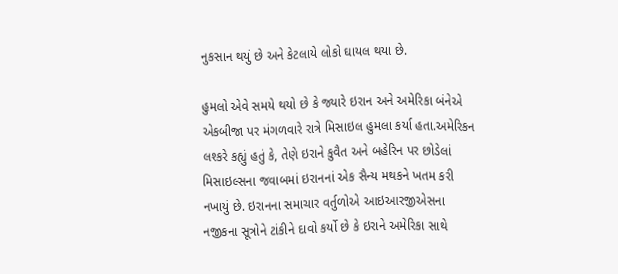નુકસાન થયું છે અને કેટલાયે લોકો ઘાયલ થયા છે.

હુમલો એવે સમયે થયો છે કે જ્યારે ઇરાન અને અમેરિકા બંનેએ એકબીજા પર મંગળવારે રાત્રે મિસાઇલ હુમલા કર્યા હતા.અમેરિકન લશ્કરે કહ્યું હતું કે, તેણે ઇરાને કુવૈત અને બહેરિન પર છોડેલાં મિસાઇલ્સના જવાબમાં ઇરાનનાં એક સૈન્ય મથકને ખતમ કરી નખાયું છે. ઇરાનના સમાચાર વર્તુળોએ આઇઆરજીએસના નજીકના સૂત્રોને ટાંકીને દાવો કર્યો છે કે ઇરાને અમેરિકા સાથે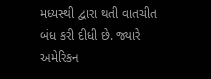મધ્યસ્થી દ્વારા થતી વાતચીત બંધ કરી દીધી છે. જ્યારે અમેરિકન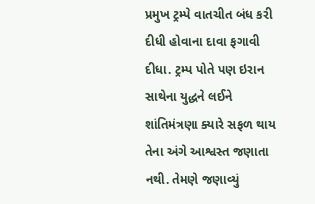પ્રમુખ ટ્રમ્પે વાતચીત બંધ કરી દીધી હોવાના દાવા ફગાવી દીધા. ટ્રમ્પ પોતે પણ ઇરાન સાથેના યુદ્ધને લઈને શાંતિમંત્રણા ક્યારે સફળ થાય તેના અંગે આશ્વસ્ત જણાતા નથી. તેમણે જણાવ્યું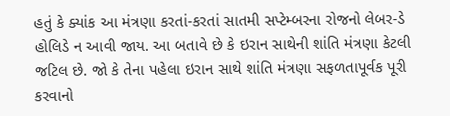હતું કે ક્યાંક આ મંત્રણા કરતાં-કરતાં સાતમી સપ્ટેમ્બરના રોજનો લેબર-ડે હોલિડે ન આવી જાય. આ બતાવે છે કે ઇરાન સાથેની શાંતિ મંત્રણા કેટલી જટિલ છે. જો કે તેના પહેલા ઇરાન સાથે શાંતિ મંત્રણા સફળતાપૂર્વક પૂરી કરવાનો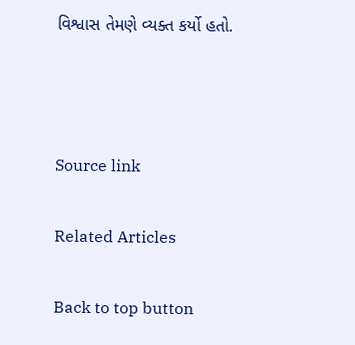વિશ્વાસ તેમણે વ્યક્ત કર્યો હતો.



Source link

Related Articles

Back to top button